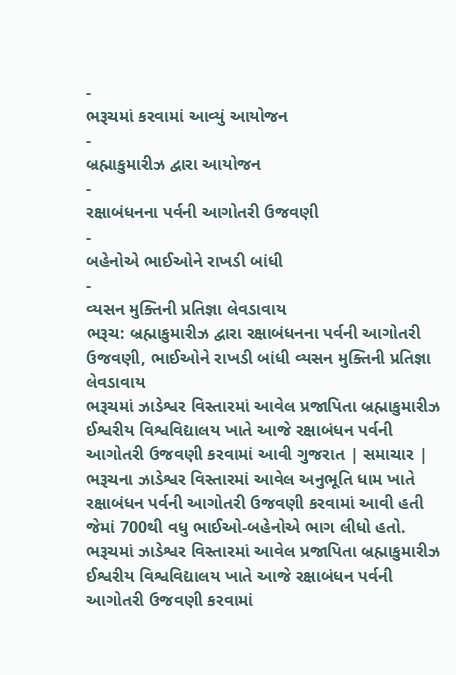-
ભરૂચમાં કરવામાં આવ્યું આયોજન
-
બ્રહ્માકુમારીઝ દ્વારા આયોજન
-
રક્ષાબંધનના પર્વની આગોતરી ઉજવણી
-
બહેનોએ ભાઈઓને રાખડી બાંધી
-
વ્યસન મુક્તિની પ્રતિજ્ઞા લેવડાવાય
ભરૂચ: બ્રહ્માકુમારીઝ દ્વારા રક્ષાબંધનના પર્વની આગોતરી ઉજવણી, ભાઈઓને રાખડી બાંધી વ્યસન મુક્તિની પ્રતિજ્ઞા લેવડાવાય
ભરૂચમાં ઝાડેશ્વર વિસ્તારમાં આવેલ પ્રજાપિતા બ્રહ્માકુમારીઝ ઈશ્વરીય વિશ્વવિદ્યાલય ખાતે આજે રક્ષાબંધન પર્વની આગોતરી ઉજવણી કરવામાં આવી ગુજરાત | સમાચાર |
ભરૂચના ઝાડેશ્વર વિસ્તારમાં આવેલ અનુભૂતિ ધામ ખાતે રક્ષાબંધન પર્વની આગોતરી ઉજવણી કરવામાં આવી હતી જેમાં 700થી વધુ ભાઈઓ-બહેનોએ ભાગ લીધો હતો.
ભરૂચમાં ઝાડેશ્વર વિસ્તારમાં આવેલ પ્રજાપિતા બ્રહ્માકુમારીઝ ઈશ્વરીય વિશ્વવિદ્યાલય ખાતે આજે રક્ષાબંધન પર્વની આગોતરી ઉજવણી કરવામાં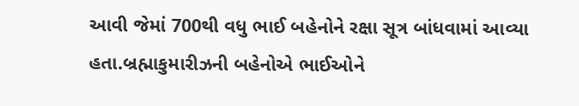આવી જેમાં 700થી વધુ ભાઈ બહેનોને રક્ષા સૂત્ર બાંધવામાં આવ્યા હતા.બ્રહ્માકુમારીઝની બહેનોએ ભાઈઓને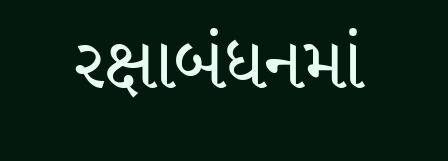રક્ષાબંધનમાં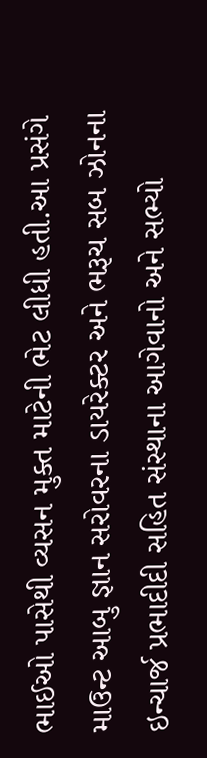ભાઈઓ પાસેથી વ્યસન મુક્ત માટેની ભેટ લીધી હતી.આ પ્રસંગે માઉન્ટ આબુ જ્ઞાન સરોવરના ડાયરેક્ટર અને ભરૂચ સબ ઝોનના ઇન્ચાર્જ પ્રભાદીદી સહિત સંસ્થાના આગેવાનો અને સભ્યો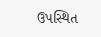ઉપસ્થિત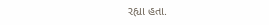રહ્યા હતા.